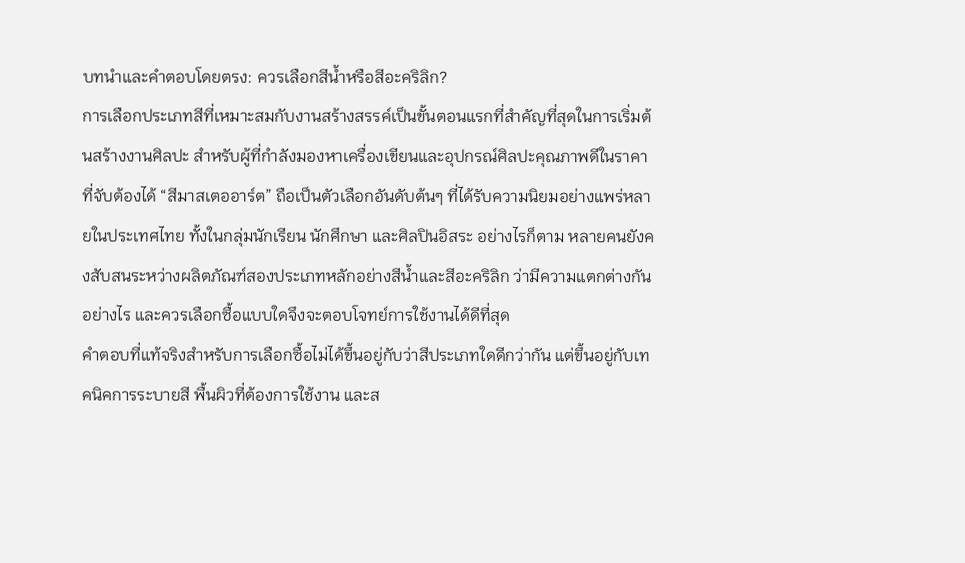บทนำและคำตอบโดยตรง: ควรเลือกสีน้ำหรือสีอะคริลิก?
การเลือกประเภทสีที่เหมาะสมกับงานสร้างสรรค์เป็นขั้นตอนแรกที่สำคัญที่สุดในการเริ่มต้นสร้างงานศิลปะ สำหรับผู้ที่กำลังมองหาเครื่องเขียนและอุปกรณ์ศิลปะคุณภาพดีในราคาที่จับต้องได้ “สีมาสเตออาร์ต” ถือเป็นตัวเลือกอันดับต้นๆ ที่ได้รับความนิยมอย่างแพร่หลายในประเทศไทย ทั้งในกลุ่มนักเรียน นักศึกษา และศิลปินอิสระ อย่างไรก็ตาม หลายคนยังคงสับสนระหว่างผลิตภัณฑ์สองประเภทหลักอย่างสีน้ำและสีอะคริลิก ว่ามีความแตกต่างกันอย่างไร และควรเลือกซื้อแบบใดจึงจะตอบโจทย์การใช้งานได้ดีที่สุด
คำตอบที่แท้จริงสำหรับการเลือกซื้อไม่ได้ขึ้นอยู่กับว่าสีประเภทใดดีกว่ากัน แต่ขึ้นอยู่กับเทคนิคการระบายสี พื้นผิวที่ต้องการใช้งาน และส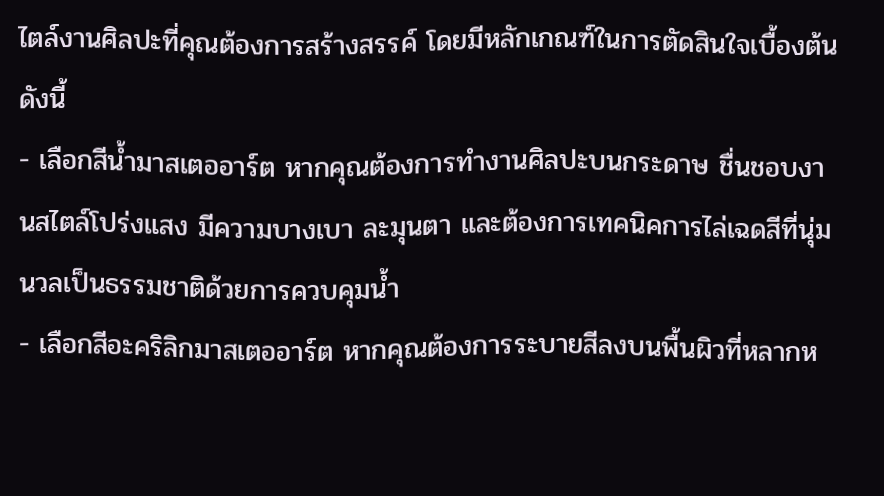ไตล์งานศิลปะที่คุณต้องการสร้างสรรค์ โดยมีหลักเกณฑ์ในการตัดสินใจเบื้องต้นดังนี้
- เลือกสีน้ำมาสเตออาร์ต หากคุณต้องการทำงานศิลปะบนกระดาษ ชื่นชอบงานสไตล์โปร่งแสง มีความบางเบา ละมุนตา และต้องการเทคนิคการไล่เฉดสีที่นุ่มนวลเป็นธรรมชาติด้วยการควบคุมน้ำ
- เลือกสีอะคริลิกมาสเตออาร์ต หากคุณต้องการระบายสีลงบนพื้นผิวที่หลากห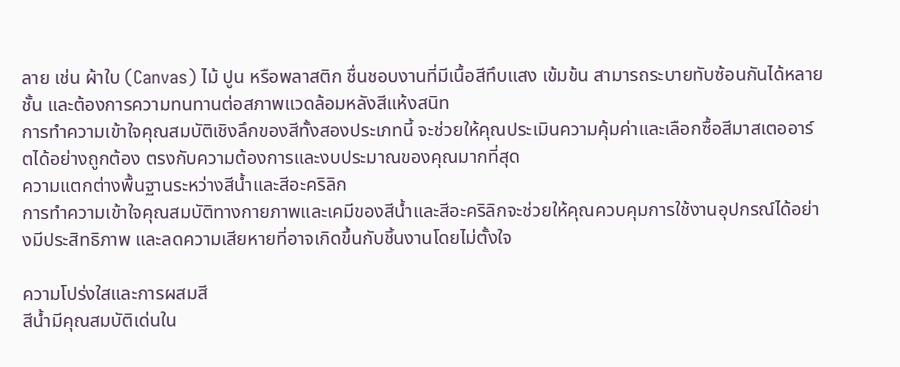ลาย เช่น ผ้าใบ (Canvas) ไม้ ปูน หรือพลาสติก ชื่นชอบงานที่มีเนื้อสีทึบแสง เข้มข้น สามารถระบายทับซ้อนกันได้หลายชั้น และต้องการความทนทานต่อสภาพแวดล้อมหลังสีแห้งสนิท
การทำความเข้าใจคุณสมบัติเชิงลึกของสีทั้งสองประเภทนี้ จะช่วยให้คุณประเมินความคุ้มค่าและเลือกซื้อสีมาสเตออาร์ตได้อย่างถูกต้อง ตรงกับความต้องการและงบประมาณของคุณมากที่สุด
ความแตกต่างพื้นฐานระหว่างสีน้ำและสีอะคริลิก
การทำความเข้าใจคุณสมบัติทางกายภาพและเคมีของสีน้ำและสีอะคริลิกจะช่วยให้คุณควบคุมการใช้งานอุปกรณ์ได้อย่างมีประสิทธิภาพ และลดความเสียหายที่อาจเกิดขึ้นกับชิ้นงานโดยไม่ตั้งใจ

ความโปร่งใสและการผสมสี
สีน้ำมีคุณสมบัติเด่นใน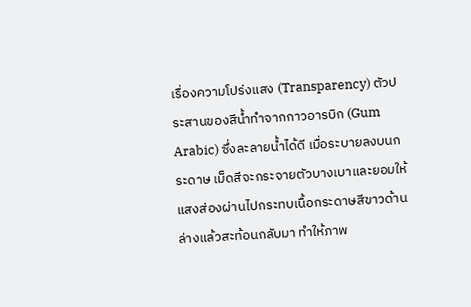เรื่องความโปร่งแสง (Transparency) ตัวประสานของสีน้ำทำจากกาวอารบิก (Gum Arabic) ซึ่งละลายน้ำได้ดี เมื่อระบายลงบนกระดาษ เม็ดสีจะกระจายตัวบางเบาและยอมให้แสงส่องผ่านไปกระทบเนื้อกระดาษสีขาวด้านล่างแล้วสะท้อนกลับมา ทำให้ภาพ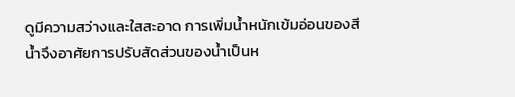ดูมีความสว่างและใสสะอาด การเพิ่มน้ำหนักเข้มอ่อนของสีน้ำจึงอาศัยการปรับสัดส่วนของน้ำเป็นห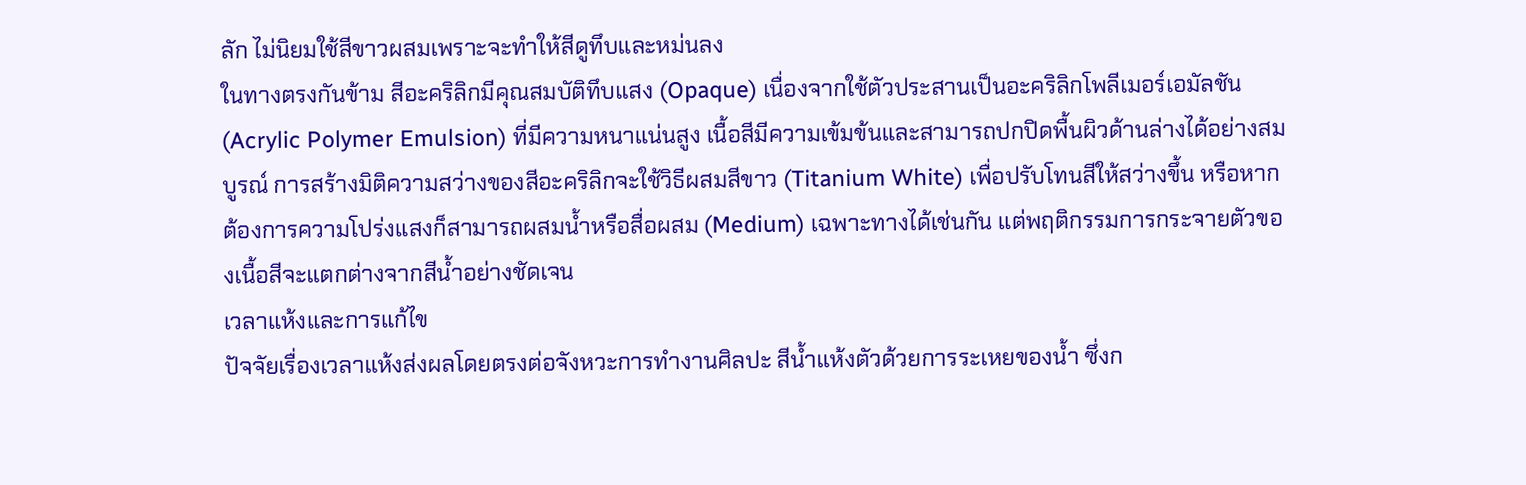ลัก ไม่นิยมใช้สีขาวผสมเพราะจะทำให้สีดูทึบและหม่นลง
ในทางตรงกันข้าม สีอะคริลิกมีคุณสมบัติทึบแสง (Opaque) เนื่องจากใช้ตัวประสานเป็นอะคริลิกโพลีเมอร์เอมัลชัน (Acrylic Polymer Emulsion) ที่มีความหนาแน่นสูง เนื้อสีมีความเข้มข้นและสามารถปกปิดพื้นผิวด้านล่างได้อย่างสมบูรณ์ การสร้างมิติความสว่างของสีอะคริลิกจะใช้วิธีผสมสีขาว (Titanium White) เพื่อปรับโทนสีให้สว่างขึ้น หรือหากต้องการความโปร่งแสงก็สามารถผสมน้ำหรือสื่อผสม (Medium) เฉพาะทางได้เช่นกัน แต่พฤติกรรมการกระจายตัวของเนื้อสีจะแตกต่างจากสีน้ำอย่างชัดเจน
เวลาแห้งและการแก้ไข
ปัจจัยเรื่องเวลาแห้งส่งผลโดยตรงต่อจังหวะการทำงานศิลปะ สีน้ำแห้งตัวด้วยการระเหยของน้ำ ซึ่งก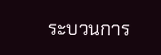ระบวนการ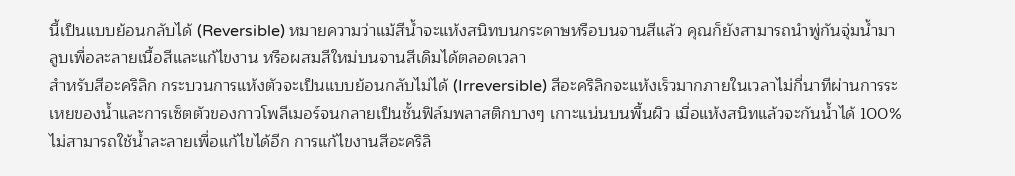นี้เป็นแบบย้อนกลับได้ (Reversible) หมายความว่าแม้สีน้ำจะแห้งสนิทบนกระดาษหรือบนจานสีแล้ว คุณก็ยังสามารถนำพู่กันจุ่มน้ำมาลูบเพื่อละลายเนื้อสีและแก้ไขงาน หรือผสมสีใหม่บนจานสีเดิมได้ตลอดเวลา
สำหรับสีอะคริลิก กระบวนการแห้งตัวจะเป็นแบบย้อนกลับไม่ได้ (Irreversible) สีอะคริลิกจะแห้งเร็วมากภายในเวลาไม่กี่นาทีผ่านการระเหยของน้ำและการเซ็ตตัวของกาวโพลีเมอร์จนกลายเป็นชั้นฟิล์มพลาสติกบางๆ เกาะแน่นบนพื้นผิว เมื่อแห้งสนิทแล้วจะกันน้ำได้ 100% ไม่สามารถใช้น้ำละลายเพื่อแก้ไขได้อีก การแก้ไขงานสีอะคริลิ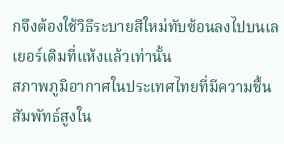กจึงต้องใช้วิธีระบายสีใหม่ทับซ้อนลงไปบนเลเยอร์เดิมที่แห้งแล้วเท่านั้น
สภาพภูมิอากาศในประเทศไทยที่มีความชื้นสัมพัทธ์สูงใน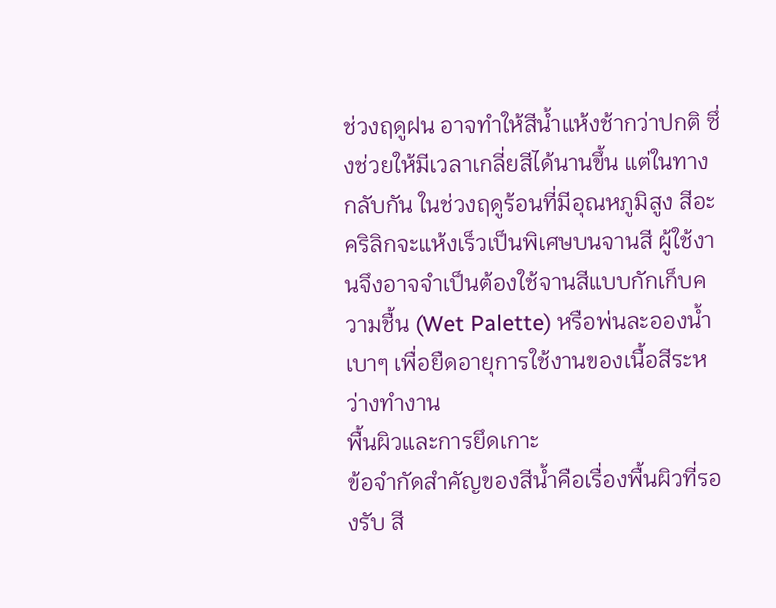ช่วงฤดูฝน อาจทำให้สีน้ำแห้งช้ากว่าปกติ ซึ่งช่วยให้มีเวลาเกลี่ยสีได้นานขึ้น แต่ในทางกลับกัน ในช่วงฤดูร้อนที่มีอุณหภูมิสูง สีอะคริลิกจะแห้งเร็วเป็นพิเศษบนจานสี ผู้ใช้งานจึงอาจจำเป็นต้องใช้จานสีแบบกักเก็บความชื้น (Wet Palette) หรือพ่นละอองน้ำเบาๆ เพื่อยืดอายุการใช้งานของเนื้อสีระหว่างทำงาน
พื้นผิวและการยึดเกาะ
ข้อจำกัดสำคัญของสีน้ำคือเรื่องพื้นผิวที่รองรับ สี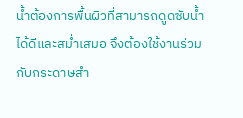น้ำต้องการพื้นผิวที่สามารถดูดซับน้ำได้ดีและสม่ำเสมอ จึงต้องใช้งานร่วมกับกระดาษสำ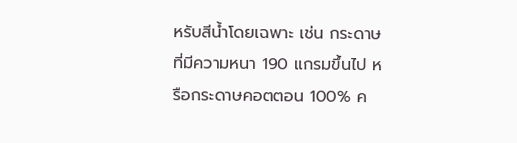หรับสีน้ำโดยเฉพาะ เช่น กระดาษที่มีความหนา 190 แกรมขึ้นไป หรือกระดาษคอตตอน 100% ค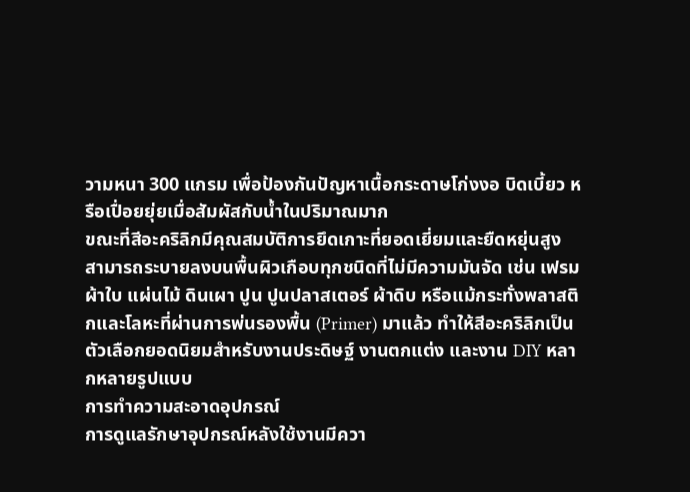วามหนา 300 แกรม เพื่อป้องกันปัญหาเนื้อกระดาษโก่งงอ บิดเบี้ยว หรือเปื่อยยุ่ยเมื่อสัมผัสกับน้ำในปริมาณมาก
ขณะที่สีอะคริลิกมีคุณสมบัติการยึดเกาะที่ยอดเยี่ยมและยืดหยุ่นสูง สามารถระบายลงบนพื้นผิวเกือบทุกชนิดที่ไม่มีความมันจัด เช่น เฟรมผ้าใบ แผ่นไม้ ดินเผา ปูน ปูนปลาสเตอร์ ผ้าดิบ หรือแม้กระทั่งพลาสติกและโลหะที่ผ่านการพ่นรองพื้น (Primer) มาแล้ว ทำให้สีอะคริลิกเป็นตัวเลือกยอดนิยมสำหรับงานประดิษฐ์ งานตกแต่ง และงาน DIY หลากหลายรูปแบบ
การทำความสะอาดอุปกรณ์
การดูแลรักษาอุปกรณ์หลังใช้งานมีควา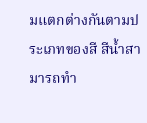มแตกต่างกันตามประเภทของสี สีน้ำสามารถทำ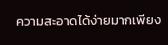ความสะอาดได้ง่ายมากเพียง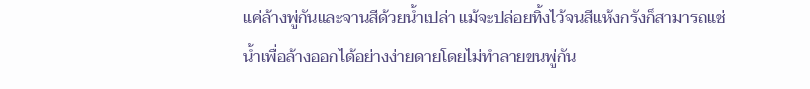แค่ล้างพู่กันและจานสีด้วยน้ำเปล่า แม้จะปล่อยทิ้งไว้จนสีแห้งกรังก็สามารถแช่น้ำเพื่อล้างออกได้อย่างง่ายดายโดยไม่ทำลายขนพู่กัน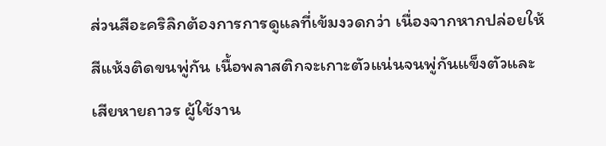ส่วนสีอะคริลิกต้องการการดูแลที่เข้มงวดกว่า เนื่องจากหากปล่อยให้สีแห้งติดขนพู่กัน เนื้อพลาสติกจะเกาะตัวแน่นจนพู่กันแข็งตัวและเสียหายถาวร ผู้ใช้งาน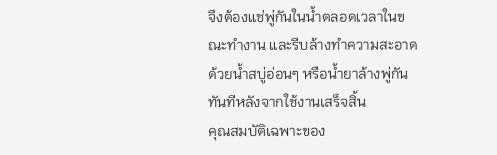จึงต้องแช่พู่กันในน้ำตลอดเวลาในขณะทำงาน และรีบล้างทำความสะอาดด้วยน้ำสบู่อ่อนๆ หรือน้ำยาล้างพู่กันทันทีหลังจากใช้งานเสร็จสิ้น
คุณสมบัติเฉพาะของ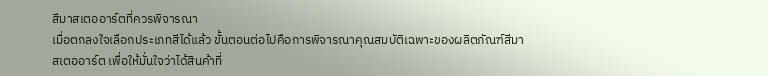สีมาสเตออาร์ตที่ควรพิจารณา
เมื่อตกลงใจเลือกประเภทสีได้แล้ว ขั้นตอนต่อไปคือการพิจารณาคุณสมบัติเฉพาะของผลิตภัณฑ์สีมาสเตออาร์ต เพื่อให้มั่นใจว่าได้สินค้าที่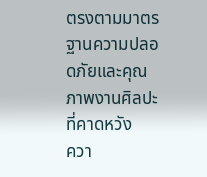ตรงตามมาตรฐานความปลอดภัยและคุณภาพงานศิลปะที่คาดหวัง
ควา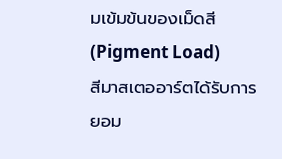มเข้มข้นของเม็ดสี (Pigment Load)
สีมาสเตออาร์ตได้รับการยอม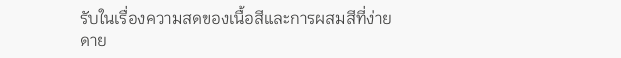รับในเรื่องความสดของเนื้อสีและการผสมสีที่ง่ายดาย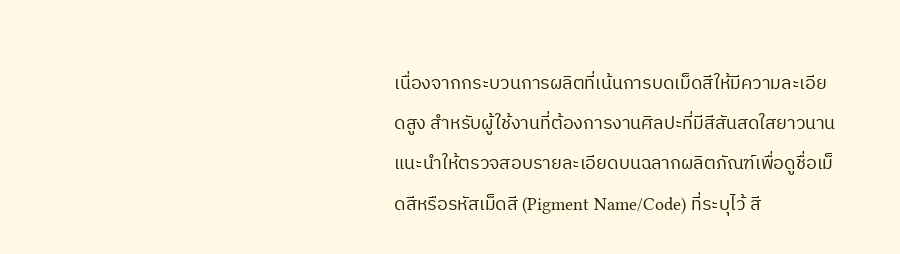เนื่องจากกระบวนการผลิตที่เน้นการบดเม็ดสีให้มีความละเอียดสูง สำหรับผู้ใช้งานที่ต้องการงานศิลปะที่มีสีสันสดใสยาวนาน แนะนำให้ตรวจสอบรายละเอียดบนฉลากผลิตภัณฑ์เพื่อดูชื่อเม็ดสีหรือรหัสเม็ดสี (Pigment Name/Code) ที่ระบุไว้ สี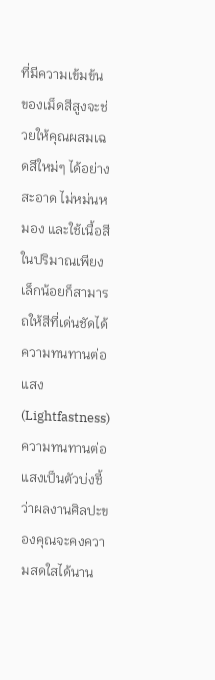ที่มีความเข้มข้นของเม็ดสีสูงจะช่วยให้คุณผสมเฉดสีใหม่ๆ ได้อย่างสะอาด ไม่หม่นหมอง และใช้เนื้อสีในปริมาณเพียงเล็กน้อยก็สามารถให้สีที่เด่นชัดได้
ความทนทานต่อแสง (Lightfastness)
ความทนทานต่อแสงเป็นตัวบ่งชี้ว่าผลงานศิลปะของคุณจะคงความสดใสได้นาน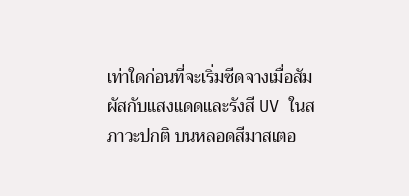เท่าใดก่อนที่จะเริ่มซีดจางเมื่อสัมผัสกับแสงแดดและรังสี UV ในสภาวะปกติ บนหลอดสีมาสเตอ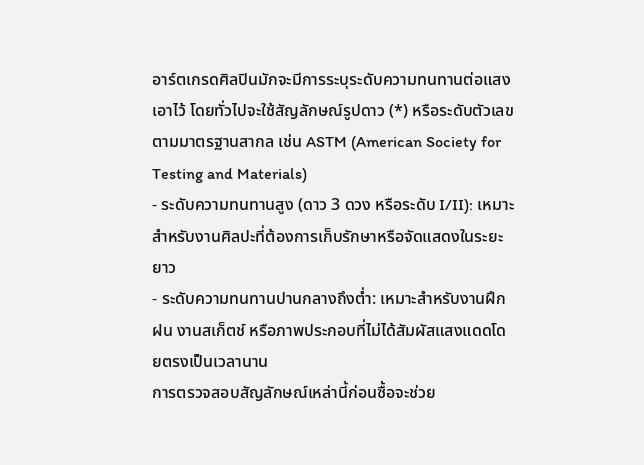อาร์ตเกรดศิลปินมักจะมีการระบุระดับความทนทานต่อแสงเอาไว้ โดยทั่วไปจะใช้สัญลักษณ์รูปดาว (*) หรือระดับตัวเลขตามมาตรฐานสากล เช่น ASTM (American Society for Testing and Materials)
- ระดับความทนทานสูง (ดาว 3 ดวง หรือระดับ I/II): เหมาะสำหรับงานศิลปะที่ต้องการเก็บรักษาหรือจัดแสดงในระยะยาว
- ระดับความทนทานปานกลางถึงต่ำ: เหมาะสำหรับงานฝึกฝน งานสเก็ตช์ หรือภาพประกอบที่ไม่ได้สัมผัสแสงแดดโดยตรงเป็นเวลานาน
การตรวจสอบสัญลักษณ์เหล่านี้ก่อนซื้อจะช่วย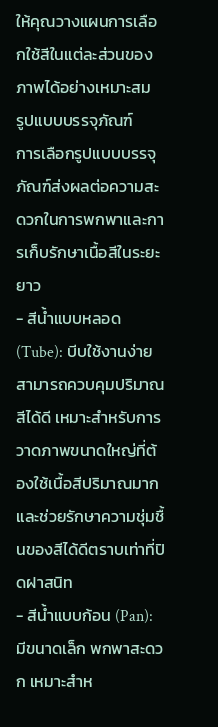ให้คุณวางแผนการเลือกใช้สีในแต่ละส่วนของภาพได้อย่างเหมาะสม
รูปแบบบรรจุภัณฑ์
การเลือกรูปแบบบรรจุภัณฑ์ส่งผลต่อความสะดวกในการพกพาและการเก็บรักษาเนื้อสีในระยะยาว
- สีน้ำแบบหลอด (Tube): บีบใช้งานง่าย สามารถควบคุมปริมาณสีได้ดี เหมาะสำหรับการวาดภาพขนาดใหญ่ที่ต้องใช้เนื้อสีปริมาณมาก และช่วยรักษาความชุ่มชื้นของสีได้ดีตราบเท่าที่ปิดฝาสนิท
- สีน้ำแบบก้อน (Pan): มีขนาดเล็ก พกพาสะดวก เหมาะสำห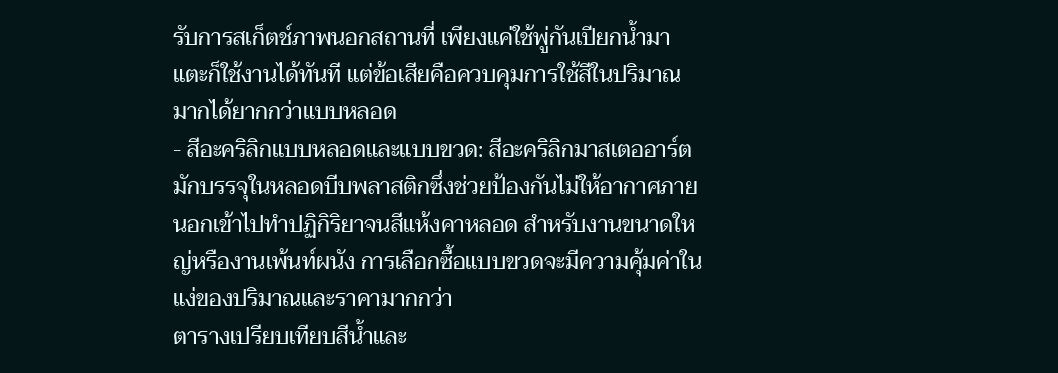รับการสเก็ตช์ภาพนอกสถานที่ เพียงแค่ใช้พู่กันเปียกน้ำมาแตะก็ใช้งานได้ทันที แต่ข้อเสียคือควบคุมการใช้สีในปริมาณมากได้ยากกว่าแบบหลอด
- สีอะคริลิกแบบหลอดและแบบขวด: สีอะคริลิกมาสเตออาร์ตมักบรรจุในหลอดบีบพลาสติกซึ่งช่วยป้องกันไม่ให้อากาศภายนอกเข้าไปทำปฏิกิริยาจนสีแห้งคาหลอด สำหรับงานขนาดใหญ่หรืองานเพ้นท์ผนัง การเลือกซื้อแบบขวดจะมีความคุ้มค่าในแง่ของปริมาณและราคามากกว่า
ตารางเปรียบเทียบสีน้ำและ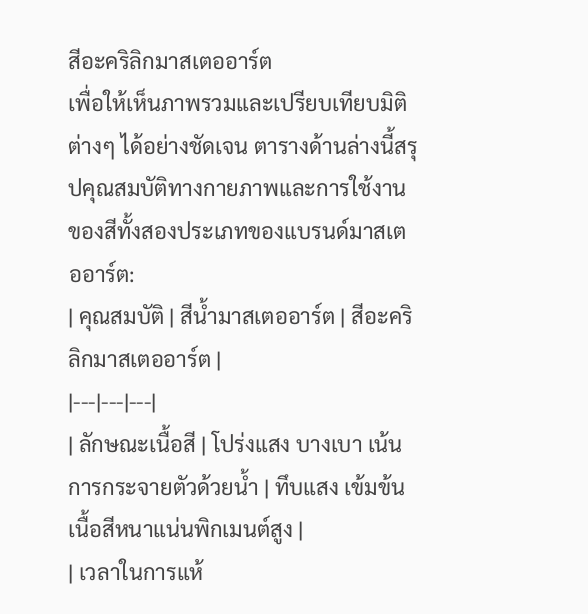สีอะคริลิกมาสเตออาร์ต
เพื่อให้เห็นภาพรวมและเปรียบเทียบมิติต่างๆ ได้อย่างชัดเจน ตารางด้านล่างนี้สรุปคุณสมบัติทางกายภาพและการใช้งานของสีทั้งสองประเภทของแบรนด์มาสเตออาร์ต:
| คุณสมบัติ | สีน้ำมาสเตออาร์ต | สีอะคริลิกมาสเตออาร์ต |
|---|---|---|
| ลักษณะเนื้อสี | โปร่งแสง บางเบา เน้นการกระจายตัวด้วยน้ำ | ทึบแสง เข้มข้น เนื้อสีหนาแน่นพิกเมนต์สูง |
| เวลาในการแห้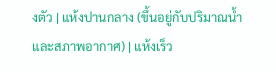งตัว | แห้งปานกลาง (ขึ้นอยู่กับปริมาณน้ำและสภาพอากาศ) | แห้งเร็ว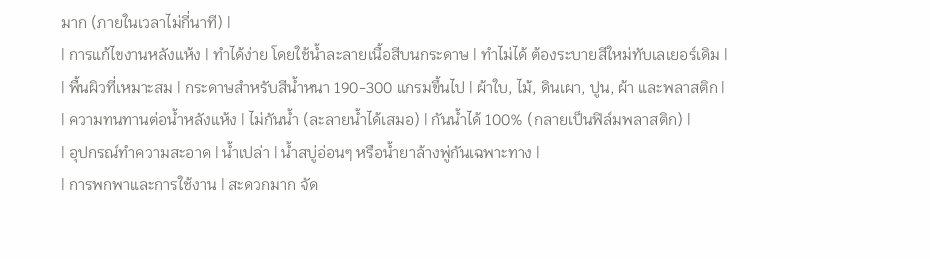มาก (ภายในเวลาไม่กี่นาที) |
| การแก้ไขงานหลังแห้ง | ทำได้ง่าย โดยใช้น้ำละลายเนื้อสีบนกระดาษ | ทำไม่ได้ ต้องระบายสีใหม่ทับเลเยอร์เดิม |
| พื้นผิวที่เหมาะสม | กระดาษสำหรับสีน้ำหนา 190-300 แกรมขึ้นไป | ผ้าใบ, ไม้, ดินเผา, ปูน, ผ้า และพลาสติก |
| ความทนทานต่อน้ำหลังแห้ง | ไม่กันน้ำ (ละลายน้ำได้เสมอ) | กันน้ำได้ 100% (กลายเป็นฟิล์มพลาสติก) |
| อุปกรณ์ทำความสะอาด | น้ำเปล่า | น้ำสบู่อ่อนๆ หรือน้ำยาล้างพู่กันเฉพาะทาง |
| การพกพาและการใช้งาน | สะดวกมาก จัด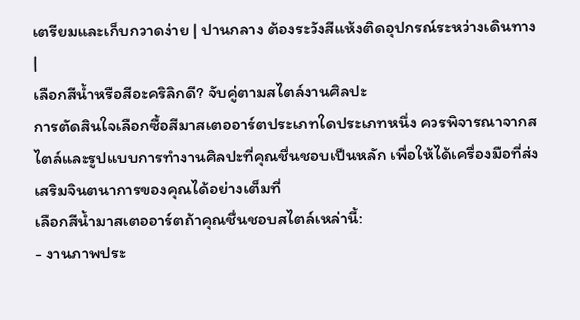เตรียมและเก็บกวาดง่าย | ปานกลาง ต้องระวังสีแห้งติดอุปกรณ์ระหว่างเดินทาง |
เลือกสีน้ำหรือสีอะคริลิกดี? จับคู่ตามสไตล์งานศิลปะ
การตัดสินใจเลือกซื้อสีมาสเตออาร์ตประเภทใดประเภทหนึ่ง ควรพิจารณาจากสไตล์และรูปแบบการทำงานศิลปะที่คุณชื่นชอบเป็นหลัก เพื่อให้ได้เครื่องมือที่ส่งเสริมจินตนาการของคุณได้อย่างเต็มที่
เลือกสีน้ำมาสเตออาร์ตถ้าคุณชื่นชอบสไตล์เหล่านี้:
- งานภาพประ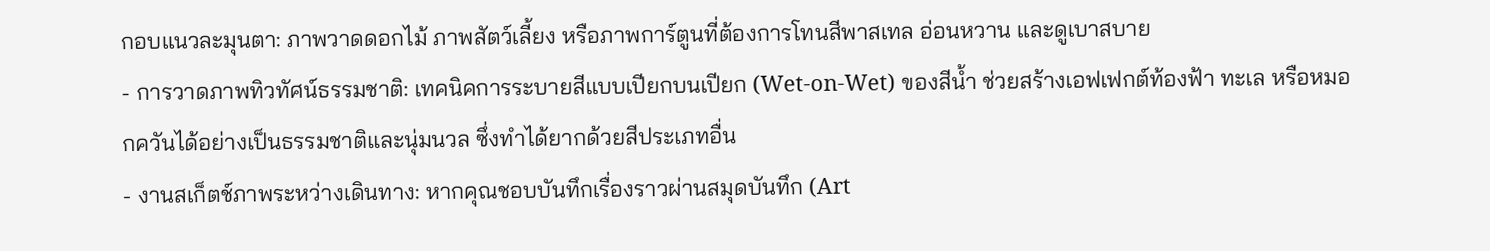กอบแนวละมุนตา: ภาพวาดดอกไม้ ภาพสัตว์เลี้ยง หรือภาพการ์ตูนที่ต้องการโทนสีพาสเทล อ่อนหวาน และดูเบาสบาย
- การวาดภาพทิวทัศน์ธรรมชาติ: เทคนิคการระบายสีแบบเปียกบนเปียก (Wet-on-Wet) ของสีน้ำ ช่วยสร้างเอฟเฟกต์ท้องฟ้า ทะเล หรือหมอกควันได้อย่างเป็นธรรมชาติและนุ่มนวล ซึ่งทำได้ยากด้วยสีประเภทอื่น
- งานสเก็ตช์ภาพระหว่างเดินทาง: หากคุณชอบบันทึกเรื่องราวผ่านสมุดบันทึก (Art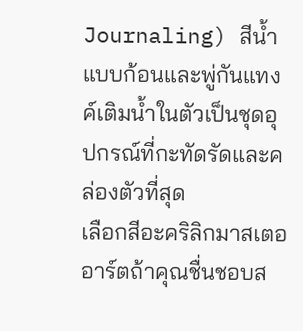Journaling) สีน้ำแบบก้อนและพู่กันแทงค์เติมน้ำในตัวเป็นชุดอุปกรณ์ที่กะทัดรัดและคล่องตัวที่สุด
เลือกสีอะคริลิกมาสเตออาร์ตถ้าคุณชื่นชอบส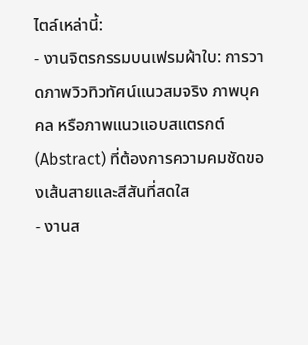ไตล์เหล่านี้:
- งานจิตรกรรมบนเฟรมผ้าใบ: การวาดภาพวิวทิวทัศน์แนวสมจริง ภาพบุคคล หรือภาพแนวแอบสแตรกต์ (Abstract) ที่ต้องการความคมชัดของเส้นสายและสีสันที่สดใส
- งานส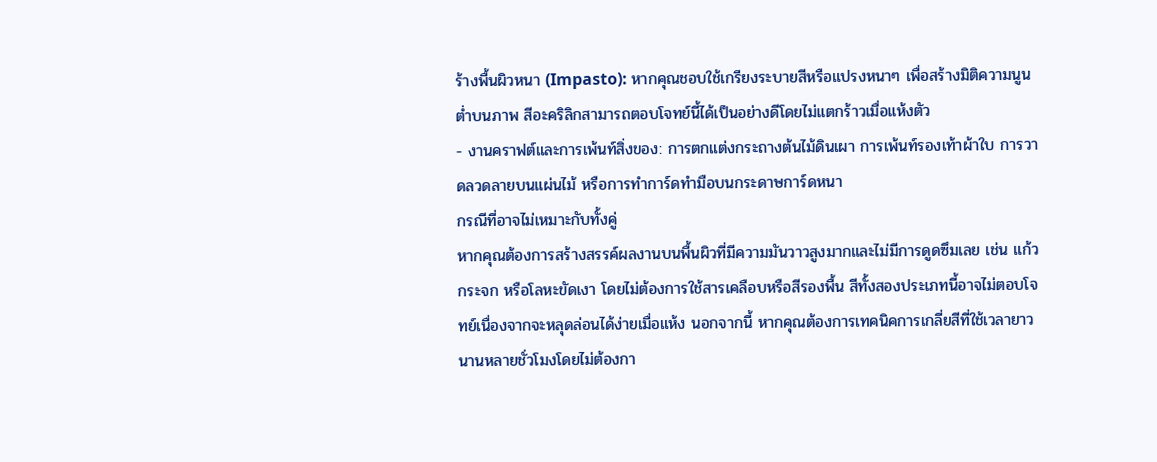ร้างพื้นผิวหนา (Impasto): หากคุณชอบใช้เกรียงระบายสีหรือแปรงหนาๆ เพื่อสร้างมิติความนูนต่ำบนภาพ สีอะคริลิกสามารถตอบโจทย์นี้ได้เป็นอย่างดีโดยไม่แตกร้าวเมื่อแห้งตัว
- งานคราฟต์และการเพ้นท์สิ่งของ: การตกแต่งกระถางต้นไม้ดินเผา การเพ้นท์รองเท้าผ้าใบ การวาดลวดลายบนแผ่นไม้ หรือการทำการ์ดทำมือบนกระดาษการ์ดหนา
กรณีที่อาจไม่เหมาะกับทั้งคู่
หากคุณต้องการสร้างสรรค์ผลงานบนพื้นผิวที่มีความมันวาวสูงมากและไม่มีการดูดซึมเลย เช่น แก้ว กระจก หรือโลหะขัดเงา โดยไม่ต้องการใช้สารเคลือบหรือสีรองพื้น สีทั้งสองประเภทนี้อาจไม่ตอบโจทย์เนื่องจากจะหลุดล่อนได้ง่ายเมื่อแห้ง นอกจากนี้ หากคุณต้องการเทคนิคการเกลี่ยสีที่ใช้เวลายาวนานหลายชั่วโมงโดยไม่ต้องกา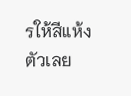รให้สีแห้งตัวเลย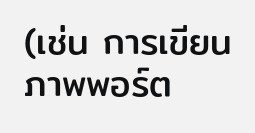(เช่น การเขียนภาพพอร์ต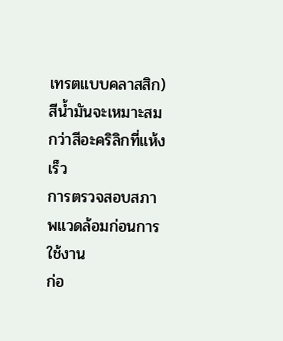เทรตแบบคลาสสิก) สีน้ำมันจะเหมาะสมกว่าสีอะคริลิกที่แห้งเร็ว
การตรวจสอบสภาพแวดล้อมก่อนการใช้งาน
ก่อ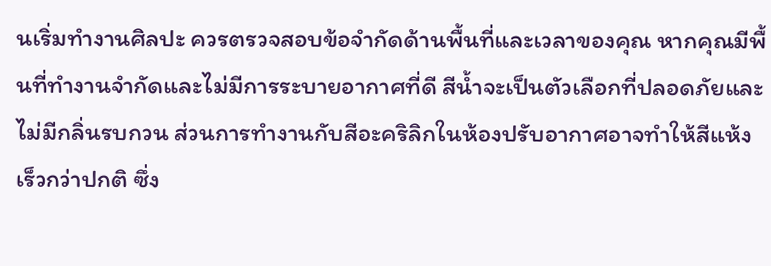นเริ่มทำงานศิลปะ ควรตรวจสอบข้อจำกัดด้านพื้นที่และเวลาของคุณ หากคุณมีพื้นที่ทำงานจำกัดและไม่มีการระบายอากาศที่ดี สีน้ำจะเป็นตัวเลือกที่ปลอดภัยและไม่มีกลิ่นรบกวน ส่วนการทำงานกับสีอะคริลิกในห้องปรับอากาศอาจทำให้สีแห้งเร็วกว่าปกติ ซึ่ง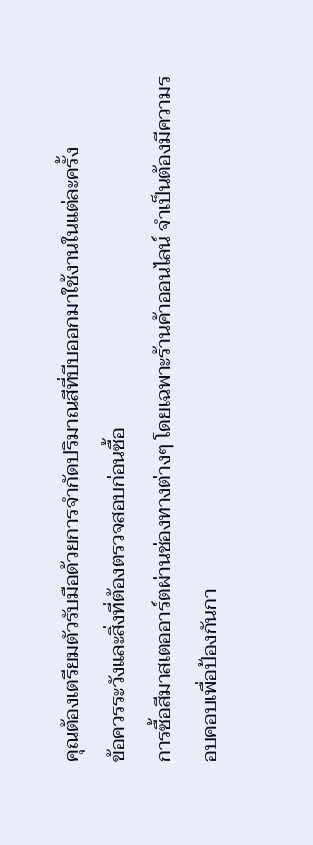คุณต้องเตรียมตัวรับมือด้วยการจำกัดปริมาณสีที่บีบออกมาใช้งานในแต่ละครั้ง
ข้อควรระวังและสิ่งที่ต้องตรวจสอบก่อนซื้อ
การซื้อสีมาสเตออาร์ตผ่านช่องทางต่างๆ โดยเฉพาะร้านค้าออนไลน์ จำเป็นต้องมีความรอบคอบเพื่อป้องกันกา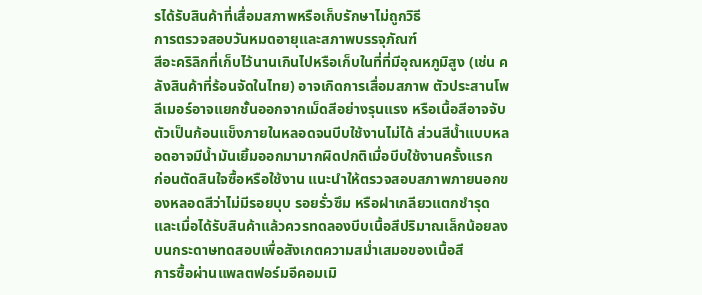รได้รับสินค้าที่เสื่อมสภาพหรือเก็บรักษาไม่ถูกวิธี
การตรวจสอบวันหมดอายุและสภาพบรรจุภัณฑ์
สีอะคริลิกที่เก็บไว้นานเกินไปหรือเก็บในที่ที่มีอุณหภูมิสูง (เช่น คลังสินค้าที่ร้อนจัดในไทย) อาจเกิดการเสื่อมสภาพ ตัวประสานโพลีเมอร์อาจแยกชั้นออกจากเม็ดสีอย่างรุนแรง หรือเนื้อสีอาจจับตัวเป็นก้อนแข็งภายในหลอดจนบีบใช้งานไม่ได้ ส่วนสีน้ำแบบหลอดอาจมีน้ำมันเยิ้มออกมามากผิดปกติเมื่อบีบใช้งานครั้งแรก
ก่อนตัดสินใจซื้อหรือใช้งาน แนะนำให้ตรวจสอบสภาพภายนอกของหลอดสีว่าไม่มีรอยบุบ รอยรั่วซึม หรือฝาเกลียวแตกชำรุด และเมื่อได้รับสินค้าแล้วควรทดลองบีบเนื้อสีปริมาณเล็กน้อยลงบนกระดาษทดสอบเพื่อสังเกตความสม่ำเสมอของเนื้อสี
การซื้อผ่านแพลตฟอร์มอีคอมเมิ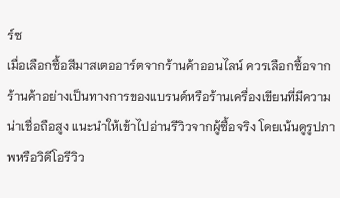ร์ซ
เมื่อเลือกซื้อสีมาสเตออาร์ตจากร้านค้าออนไลน์ ควรเลือกซื้อจากร้านค้าอย่างเป็นทางการของแบรนด์หรือร้านเครื่องเขียนที่มีความน่าเชื่อถือสูง แนะนำให้เข้าไปอ่านรีวิวจากผู้ซื้อจริง โดยเน้นดูรูปภาพหรือวิดีโอรีวิว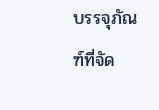บรรจุภัณฑ์ที่จัด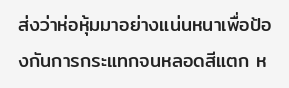ส่งว่าห่อหุ้มมาอย่างแน่นหนาเพื่อป้องกันการกระแทกจนหลอดสีแตก ห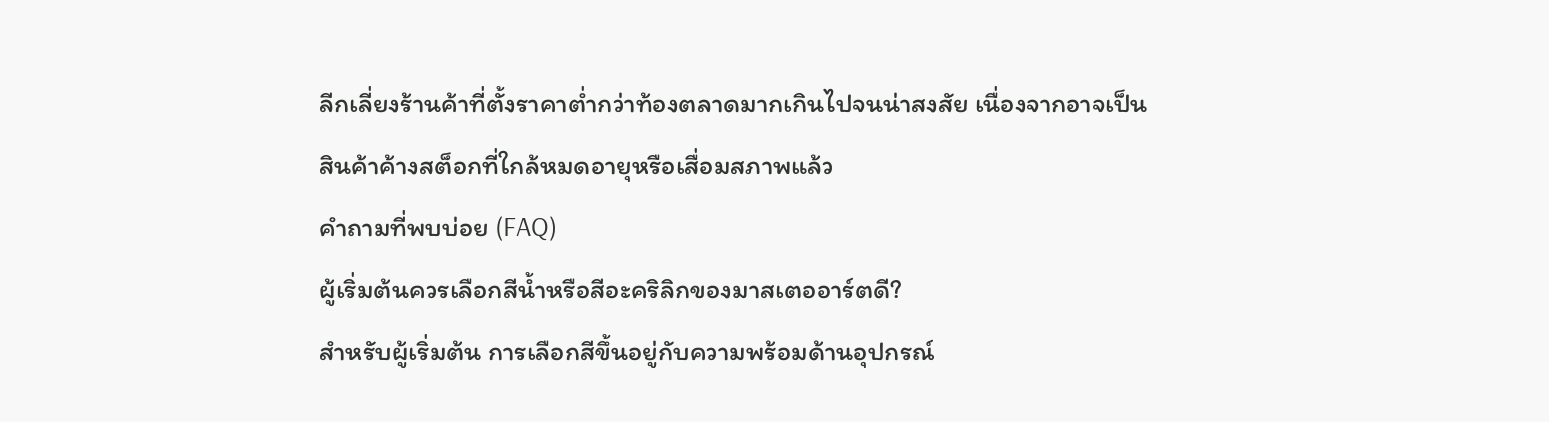ลีกเลี่ยงร้านค้าที่ตั้งราคาต่ำกว่าท้องตลาดมากเกินไปจนน่าสงสัย เนื่องจากอาจเป็นสินค้าค้างสต็อกที่ใกล้หมดอายุหรือเสื่อมสภาพแล้ว
คำถามที่พบบ่อย (FAQ)
ผู้เริ่มต้นควรเลือกสีน้ำหรือสีอะคริลิกของมาสเตออาร์ตดี?
สำหรับผู้เริ่มต้น การเลือกสีขึ้นอยู่กับความพร้อมด้านอุปกรณ์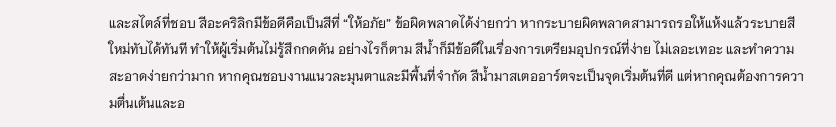และสไตล์ที่ชอบ สีอะคริลิกมีข้อดีคือเป็นสีที่ “ให้อภัย” ข้อผิดพลาดได้ง่ายกว่า หากระบายผิดพลาดสามารถรอให้แห้งแล้วระบายสีใหม่ทับได้ทันที ทำให้ผู้เริ่มต้นไม่รู้สึกกดดัน อย่างไรก็ตาม สีน้ำก็มีข้อดีในเรื่องการเตรียมอุปกรณ์ที่ง่าย ไม่เลอะเทอะ และทำความสะอาดง่ายกว่ามาก หากคุณชอบงานแนวละมุนตาและมีพื้นที่จำกัด สีน้ำมาสเตออาร์ตจะเป็นจุดเริ่มต้นที่ดี แต่หากคุณต้องการความตื่นเต้นและอ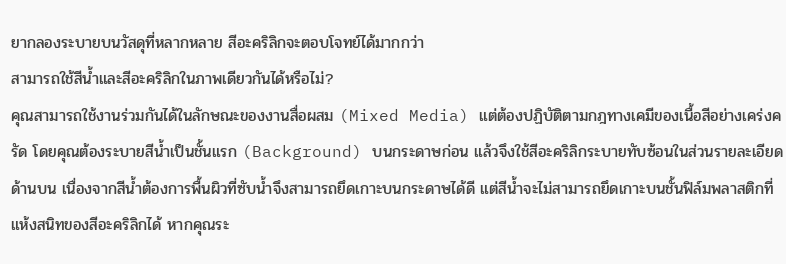ยากลองระบายบนวัสดุที่หลากหลาย สีอะคริลิกจะตอบโจทย์ได้มากกว่า
สามารถใช้สีน้ำและสีอะคริลิกในภาพเดียวกันได้หรือไม่?
คุณสามารถใช้งานร่วมกันได้ในลักษณะของงานสื่อผสม (Mixed Media) แต่ต้องปฏิบัติตามกฎทางเคมีของเนื้อสีอย่างเคร่งครัด โดยคุณต้องระบายสีน้ำเป็นชั้นแรก (Background) บนกระดาษก่อน แล้วจึงใช้สีอะคริลิกระบายทับซ้อนในส่วนรายละเอียดด้านบน เนื่องจากสีน้ำต้องการพื้นผิวที่ซับน้ำจึงสามารถยึดเกาะบนกระดาษได้ดี แต่สีน้ำจะไม่สามารถยึดเกาะบนชั้นฟิล์มพลาสติกที่แห้งสนิทของสีอะคริลิกได้ หากคุณระ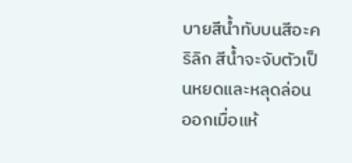บายสีน้ำทับบนสีอะคริลิก สีน้ำจะจับตัวเป็นหยดและหลุดล่อนออกเมื่อแห้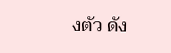งตัว ดัง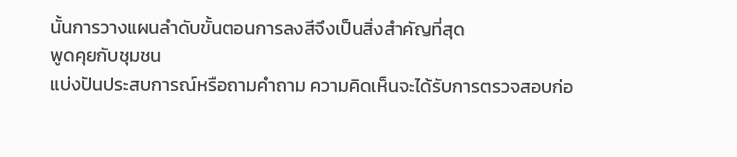นั้นการวางแผนลำดับขั้นตอนการลงสีจึงเป็นสิ่งสำคัญที่สุด
พูดคุยกับชุมชน
แบ่งปันประสบการณ์หรือถามคำถาม ความคิดเห็นจะได้รับการตรวจสอบก่อ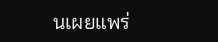นเผยแพร่